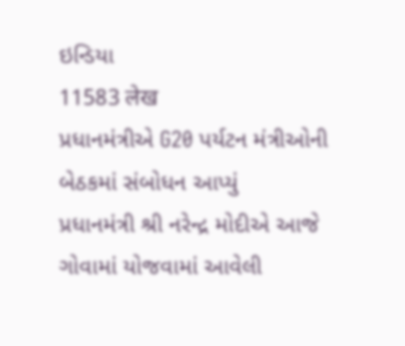ઇન્ડિયા
11583 लेख
પ્રધાનમંત્રીએ G20 પર્યટન મંત્રીઓની બેઠકમાં સંબોધન આપ્યું
પ્રધાનમંત્રી શ્રી નરેન્દ્ર મોદીએ આજે ગોવામાં યોજવામાં આવેલી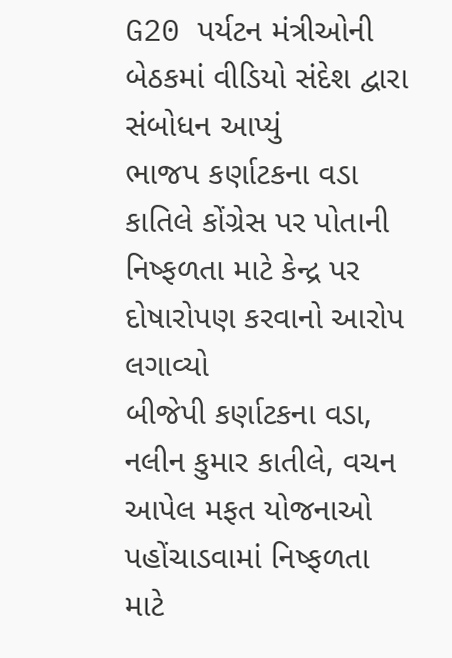G20 પર્યટન મંત્રીઓની બેઠકમાં વીડિયો સંદેશ દ્વારા સંબોધન આપ્યું
ભાજપ કર્ણાટકના વડા કાતિલે કોંગ્રેસ પર પોતાની નિષ્ફળતા માટે કેન્દ્ર પર દોષારોપણ કરવાનો આરોપ લગાવ્યો
બીજેપી કર્ણાટકના વડા, નલીન કુમાર કાતીલે, વચન આપેલ મફત યોજનાઓ પહોંચાડવામાં નિષ્ફળતા માટે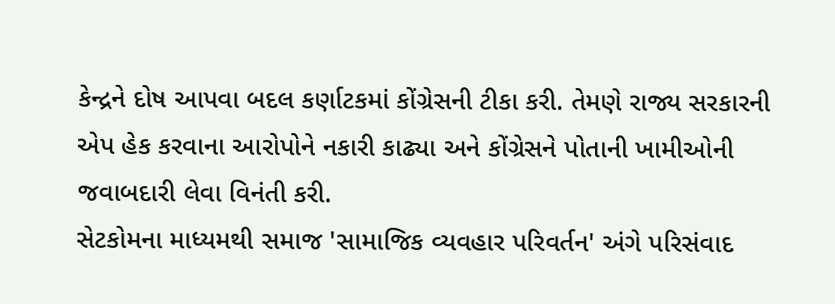કેન્દ્રને દોષ આપવા બદલ કર્ણાટકમાં કોંગ્રેસની ટીકા કરી. તેમણે રાજ્ય સરકારની એપ હેક કરવાના આરોપોને નકારી કાઢ્યા અને કોંગ્રેસને પોતાની ખામીઓની જવાબદારી લેવા વિનંતી કરી.
સેટકોમના માધ્યમથી સમાજ 'સામાજિક વ્યવહાર પરિવર્તન' અંગે પરિસંવાદ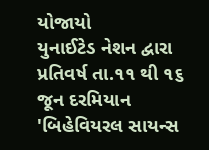યોજાયો
યુનાઈટેડ નેશન દ્વારા પ્રતિવર્ષ તા.૧૧ થી ૧૬ જૂન દરમિયાન 'બિહેવિયરલ સાયન્સ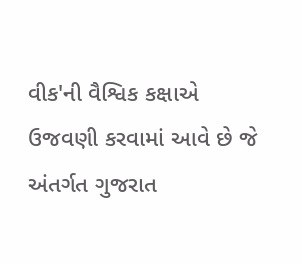વીક'ની વૈશ્વિક કક્ષાએ ઉજવણી કરવામાં આવે છે જે અંતર્ગત ગુજરાત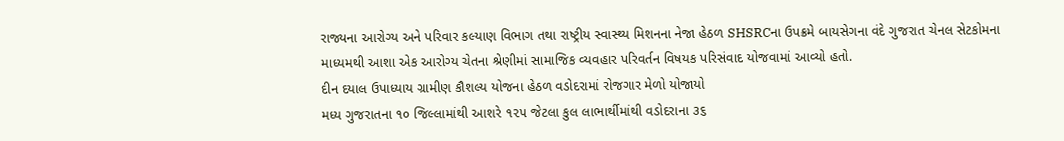રાજ્યના આરોગ્ય અને પરિવાર કલ્યાણ વિભાગ તથા રાષ્ટ્રીય સ્વાસ્થ્ય મિશનના નેજા હેઠળ SHSRCના ઉપક્રમે બાયસેગના વંદે ગુજરાત ચેનલ સેટકોમના માધ્યમથી આશા એક આરોગ્ય ચેતના શ્રેણીમાં સામાજિક વ્યવહાર પરિવર્તન વિષયક પરિસંવાદ યોજવામાં આવ્યો હતો.
દીન દયાલ ઉપાધ્યાય ગ્રામીણ કૌશલ્ય યોજના હેઠળ વડોદરામાં રોજગાર મેળો યોજાયો
મધ્ય ગુજરાતના ૧૦ જિલ્લામાંથી આશરે ૧૨૫ જેટલા કુલ લાભાર્થીમાંથી વડોદરાના ૩૬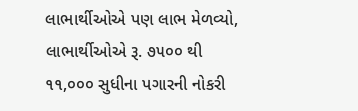લાભાર્થીઓએ પણ લાભ મેળવ્યો, લાભાર્થીઓએ રૂ. ૭૫૦૦ થી ૧૧,૦૦૦ સુધીના પગારની નોકરી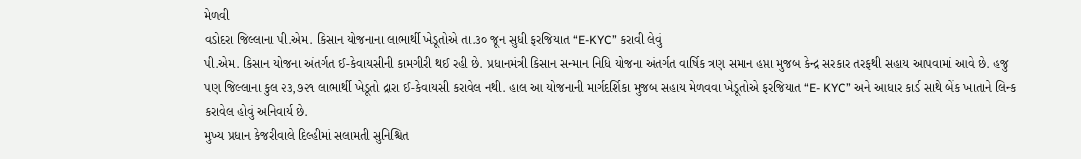મેળવી
વડોદરા જિલ્લાના પી.એમ. કિસાન યોજનાના લાભાર્થી ખેડૂતોએ તા.૩૦ જૂન સુધી ફરજિયાત “E-KYC” કરાવી લેવું
પી.એમ. કિસાન યોજના અંતર્ગત ઈ-કેવાયસીની કામગીરી થઈ રહી છે. પ્રધાનમંત્રી કિસાન સન્માન નિધિ યોજના અંતર્ગત વાર્ષિક ત્રણ સમાન હપ્તા મુજબ કેન્દ્ર સરકાર તરફથી સહાય આપવામાં આવે છે. હજુ પણ જિલ્લાના કુલ ૨૩,૭૨૧ લાભાર્થી ખેડૂતો દ્રારા ઈ-કેવાયસી કરાવેલ નથી. હાલ આ યોજનાની માર્ગદર્શિકા મુજબ સહાય મેળવવા ખેડૂતોએ ફરજિયાત “E- KYC” અને આધાર કાર્ડ સાથે બેંક ખાતાને લિન્ક કરાવેલ હોવું અનિવાર્ય છે.
મુખ્ય પ્રધાન કેજરીવાલે દિલ્હીમાં સલામતી સુનિશ્ચિત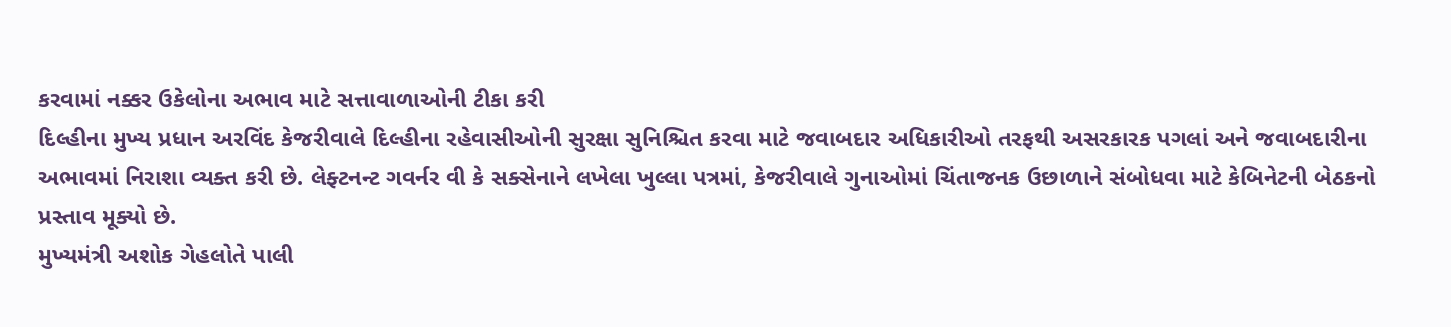કરવામાં નક્કર ઉકેલોના અભાવ માટે સત્તાવાળાઓની ટીકા કરી
દિલ્હીના મુખ્ય પ્રધાન અરવિંદ કેજરીવાલે દિલ્હીના રહેવાસીઓની સુરક્ષા સુનિશ્ચિત કરવા માટે જવાબદાર અધિકારીઓ તરફથી અસરકારક પગલાં અને જવાબદારીના અભાવમાં નિરાશા વ્યક્ત કરી છે. લેફ્ટનન્ટ ગવર્નર વી કે સક્સેનાને લખેલા ખુલ્લા પત્રમાં, કેજરીવાલે ગુનાઓમાં ચિંતાજનક ઉછાળાને સંબોધવા માટે કેબિનેટની બેઠકનો પ્રસ્તાવ મૂક્યો છે.
મુખ્યમંત્રી અશોક ગેહલોતે પાલી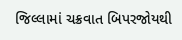જિલ્લામાં ચક્રવાત બિપરજોયથી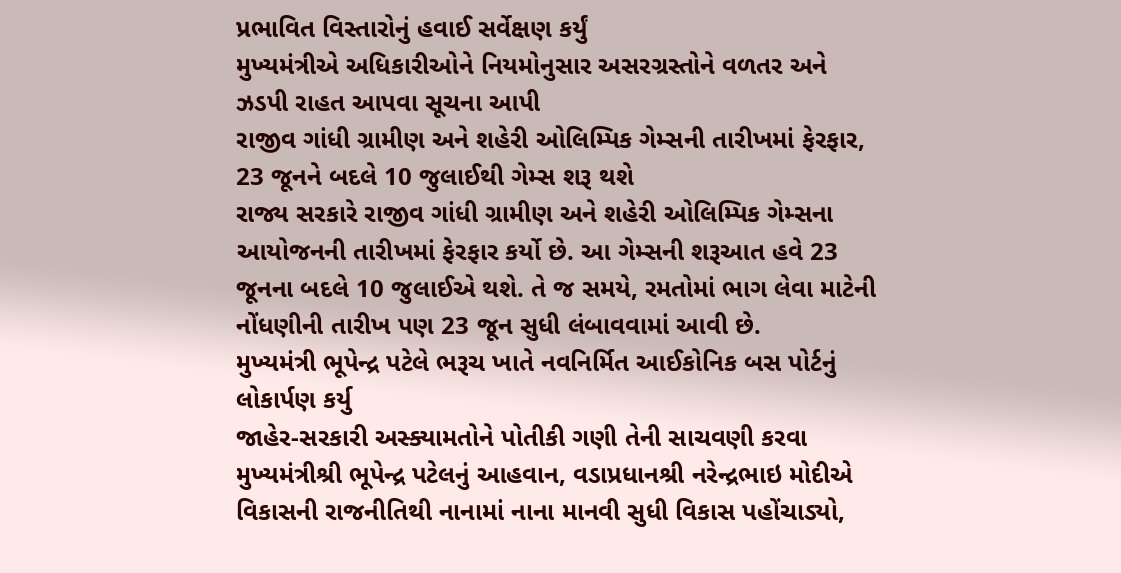પ્રભાવિત વિસ્તારોનું હવાઈ સર્વેક્ષણ કર્યું
મુખ્યમંત્રીએ અધિકારીઓને નિયમોનુસાર અસરગ્રસ્તોને વળતર અને ઝડપી રાહત આપવા સૂચના આપી
રાજીવ ગાંધી ગ્રામીણ અને શહેરી ઓલિમ્પિક ગેમ્સની તારીખમાં ફેરફાર, 23 જૂનને બદલે 10 જુલાઈથી ગેમ્સ શરૂ થશે
રાજ્ય સરકારે રાજીવ ગાંધી ગ્રામીણ અને શહેરી ઓલિમ્પિક ગેમ્સના આયોજનની તારીખમાં ફેરફાર કર્યો છે. આ ગેમ્સની શરૂઆત હવે 23 જૂનના બદલે 10 જુલાઈએ થશે. તે જ સમયે, રમતોમાં ભાગ લેવા માટેની નોંધણીની તારીખ પણ 23 જૂન સુધી લંબાવવામાં આવી છે.
મુખ્યમંત્રી ભૂપેન્દ્ર પટેલે ભરૂચ ખાતે નવનિર્મિત આઈકોનિક બસ પોર્ટનું લોકાર્પણ કર્યુ
જાહેર-સરકારી અસ્ક્યામતોને પોતીકી ગણી તેની સાચવણી કરવા મુખ્યમંત્રીશ્રી ભૂપેન્દ્ર પટેલનું આહવાન, વડાપ્રધાનશ્રી નરેન્દ્રભાઇ મોદીએ વિકાસની રાજનીતિથી નાનામાં નાના માનવી સુધી વિકાસ પહોંચાડ્યો,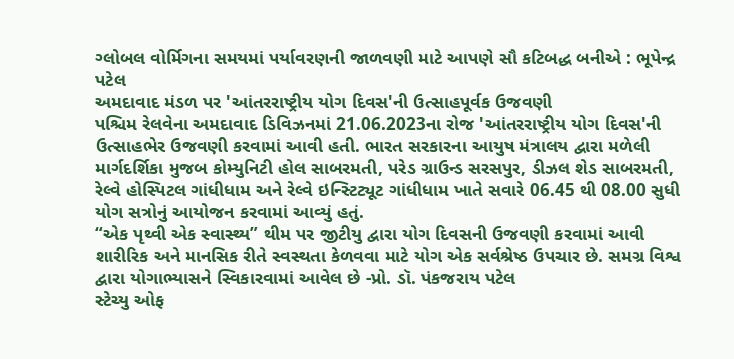ગ્લોબલ વોર્મિગના સમયમાં પર્યાવરણની જાળવણી માટે આપણે સૌ કટિબદ્ધ બનીએ : ભૂપેન્દ્ર પટેલ
અમદાવાદ મંડળ પર 'આંતરરાષ્ટ્રીય યોગ દિવસ'ની ઉત્સાહપૂર્વક ઉજવણી
પશ્ચિમ રેલવેના અમદાવાદ ડિવિઝનમાં 21.06.2023ના રોજ 'આંતરરાષ્ટ્રીય યોગ દિવસ'ની ઉત્સાહભેર ઉજવણી કરવામાં આવી હતી. ભારત સરકારના આયુષ મંત્રાલય દ્વારા મળેલી માર્ગદર્શિકા મુજબ કોમ્યુનિટી હોલ સાબરમતી, પરેડ ગ્રાઉન્ડ સરસપુર, ડીઝલ શેડ સાબરમતી, રેલ્વે હોસ્પિટલ ગાંધીધામ અને રેલ્વે ઇન્સ્ટિટ્યૂટ ગાંધીધામ ખાતે સવારે 06.45 થી 08.00 સુધી યોગ સત્રોનું આયોજન કરવામાં આવ્યું હતું.
“એક પૃથ્વી એક સ્વાસ્થ્ય” થીમ પર જીટીયુ દ્વારા યોગ દિવસની ઉજવણી કરવામાં આવી
શારીરિક અને માનસિક રીતે સ્વસ્થતા કેળવવા માટે યોગ એ‌ક સર્વશ્રેષ્ઠ ઉપચાર છે. સમગ્ર વિશ્વ દ્વારા યોગાભ્યાસને સ્વિકારવામાં આવેલ છે -પ્રો. ડૉ. પંકજરાય પટેલ
સ્ટેચ્યુ ઓફ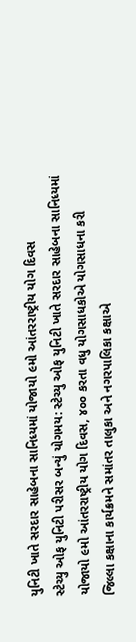યુનિટી ખાતે સરદાર સાહેબના સાનિધ્યમાં યોજાયો ૯મો આંતરરાષ્ટ્રીય યોગ દિવસ
સ્ટેચ્યુ ઓફ યુનિટી પરીસર બન્યું યોગમય: સ્ટેચ્યુ ઓફ યુનિટી ખાતે સરદાર સાહેબના સાનિધ્યમાં યોજાયો ૯મો આંતરરાષ્ટ્રીય યોગ દિવસ, ૪૦૦ કરતા વધુ યોગસાધકોએ યોગસાધના કરી
જિલ્લા કક્ષાના કાર્યક્રમને સમાંતર તાલુકા અને નગરપાલિકા કક્ષાએ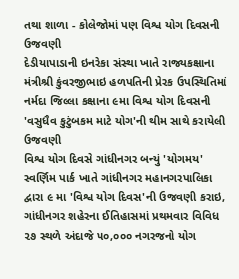તથા શાળા - કોલેજોમાં પણ વિશ્વ યોગ દિવસની ઉજવણી
દેડીયાપાડાની ઇનરેકા સંસ્થા ખાતે રાજ્યકક્ષાના મંત્રીશ્રી કુંવરજીભાઇ હળપતિની પ્રેરક ઉપસ્થિતિમાં નર્મદા જિલ્લા કક્ષાના ૯મા વિશ્વ યોગ દિવસની 'વસુધૈવ કુટુંબકમ માટે યોગ'ની થીમ સાથે કરાયેલી ઉજવણી
વિશ્વ યોગ દિવસે ગાંધીનગર બન્યું 'યોગમય'
સ્વર્ણિમ પાર્ક ખાતે ગાંધીનગર મહાનગરપાલિકા દ્વારા ૯ મા 'વિશ્વ યોગ દિવસ'ની ઉજવણી કરાઇ, ગાંધીનગર શહેરના ઈતિહાસમાં પ્રથમવાર વિવિધ ૨૭ સ્થળે અંદાજે ૫૦,૦૦૦ નગરજનો યોગ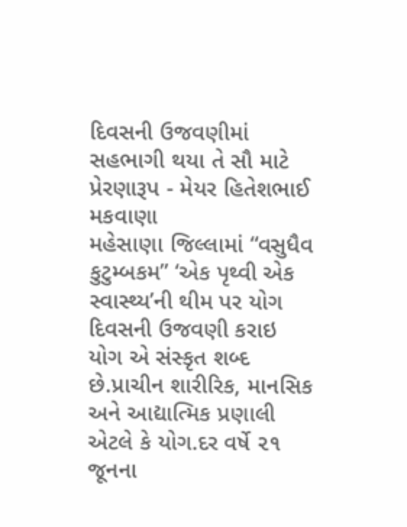દિવસની ઉજવણીમાં સહભાગી થયા તે સૌ માટે પ્રેરણારૂપ - મેયર હિતેશભાઈ મકવાણા
મહેસાણા જિલ્લામાં “વસુધૈવ કુટુમ્બકમ” ‘એક પૃથ્વી એક સ્વાસ્થ્ય’ની થીમ પર યોગ દિવસની ઉજવણી કરાઇ
યોગ એ સંસ્કૃત શબ્દ છે.પ્રાચીન શારીરિક, માનસિક અને આદ્યાત્મિક પ્રણાલી એટલે કે યોગ.દર વર્ષે ૨૧ જૂનના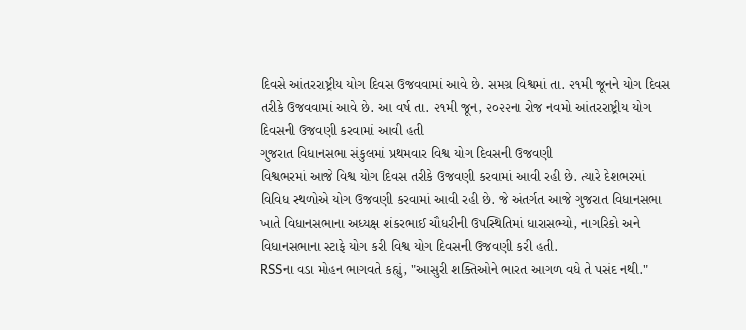દિવસે આંતરરાષ્ટ્રીય યોગ દિવસ ઉજવવામાં આવે છે. સમગ્ર વિશ્વમાં તા. ૨૧મી જૂનને યોગ દિવસ તરીકે ઉજવવામાં આવે છે. આ વર્ષ તા. ૨૧મી જૂન, ૨૦૨૨ના રોજ નવમો આંતરરાષ્ટ્રીય યોગ દિવસની ઉજવણી કરવામાં આવી હતી
ગુજરાત વિધાનસભા સંકુલમાં પ્રથમવાર વિશ્વ યોગ દિવસની ઉજવણી
વિશ્વભરમાં આજે વિશ્વ યોગ દિવસ તરીકે ઉજવણી કરવામાં આવી રહી છે. ત્યારે દેશભરમાં વિવિધ સ્થળોએ યોગ ઉજવણી કરવામાં આવી રહી છે. જે અંતર્ગત આજે ગુજરાત વિધાનસભા ખાતે વિધાનસભાના અધ્યક્ષ શંકરભાઈ ચૌધરીની ઉપસ્થિતિમાં ધારાસભ્યો, નાગરિકો અને વિધાનસભાના સ્ટાફે યોગ કરી વિશ્વ યોગ દિવસની ઉજવણી કરી હતી.
RSSના વડા મોહન ભાગવતે કહ્યું, "આસુરી શક્તિઓને ભારત આગળ વધે તે પસંદ નથી."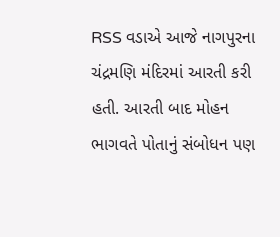RSS વડાએ આજે નાગપુરના ચંદ્રમણિ મંદિરમાં આરતી કરી હતી. આરતી બાદ મોહન ભાગવતે પોતાનું સંબોધન પણ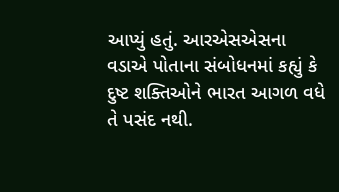આપ્યું હતું. આરએસએસના વડાએ પોતાના સંબોધનમાં કહ્યું કે દુષ્ટ શક્તિઓને ભારત આગળ વધે તે પસંદ નથી.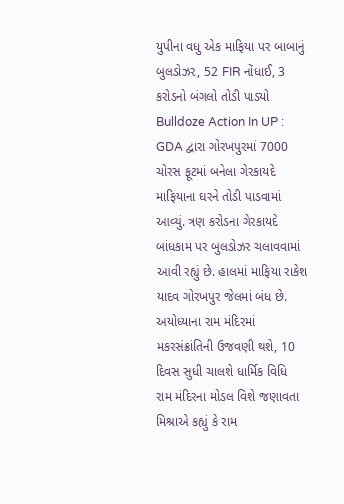યુપીના વધુ એક માફિયા પર બાબાનું બુલડોઝર, 52 FIR નોંધાઈ, 3 કરોડનો બંગલો તોડી પાડ્યો
Bulldoze Action In UP : GDA દ્વારા ગોરખપુરમાં 7000 ચોરસ ફૂટમાં બનેલા ગેરકાયદે માફિયાના ઘરને તોડી પાડવામાં આવ્યું. ત્રણ કરોડના ગેરકાયદે બાંધકામ પર બુલડોઝર ચલાવવામાં આવી રહ્યું છે. હાલમાં માફિયા રાકેશ યાદવ ગોરખપુર જેલમાં બંધ છે.
અયોધ્યાના રામ મંદિરમાં મકરસંક્રાંતિની ઉજવણી થશે, 10 દિવસ સુધી ચાલશે ધાર્મિક વિધિ
રામ મંદિરના મોડલ વિશે જણાવતા મિશ્રાએ કહ્યું કે રામ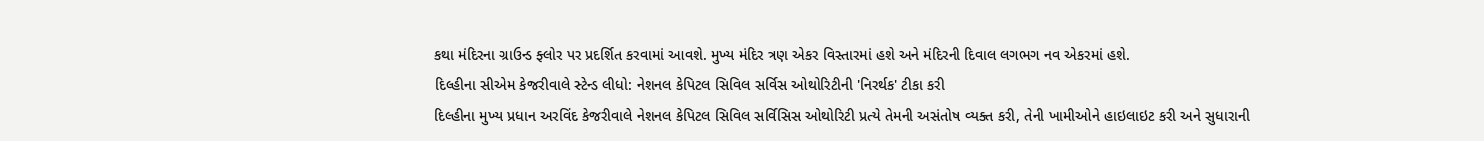કથા મંદિરના ગ્રાઉન્ડ ફ્લોર પર પ્રદર્શિત કરવામાં આવશે. મુખ્ય મંદિર ત્રણ એકર વિસ્તારમાં હશે અને મંદિરની દિવાલ લગભગ નવ એકરમાં હશે.
દિલ્હીના સીએમ કેજરીવાલે સ્ટેન્ડ લીધો: નેશનલ કેપિટલ સિવિલ સર્વિસ ઓથોરિટીની 'નિરર્થક' ટીકા કરી
દિલ્હીના મુખ્ય પ્રધાન અરવિંદ કેજરીવાલે નેશનલ કેપિટલ સિવિલ સર્વિસિસ ઓથોરિટી પ્રત્યે તેમની અસંતોષ વ્યક્ત કરી, તેની ખામીઓને હાઇલાઇટ કરી અને સુધારાની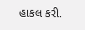હાકલ કરી.